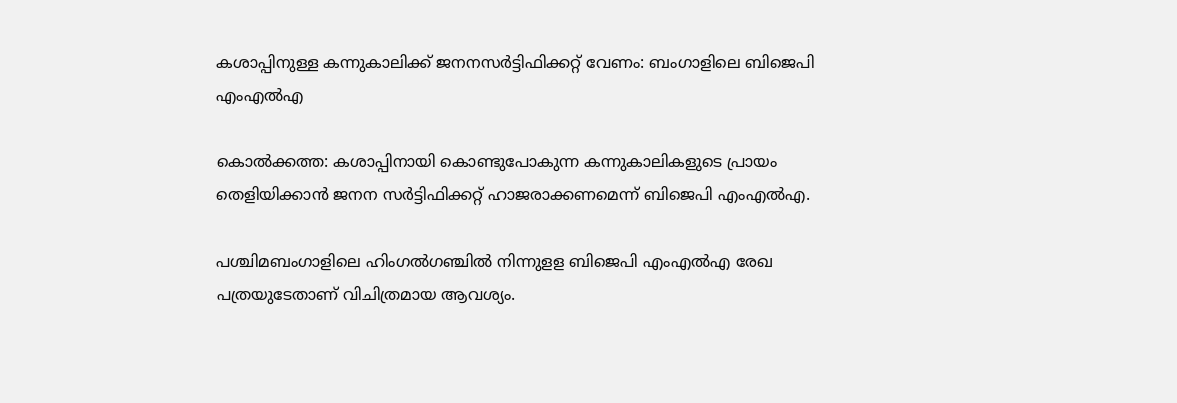കശാപ്പിനുള്ള കന്നുകാലിക്ക് ജനനസര്‍ട്ടിഫിക്കറ്റ് വേണം: ബംഗാളിലെ ബിജെപി എംഎല്‍എ

കൊല്‍ക്കത്ത: കശാപ്പിനായി കൊണ്ടുപോകുന്ന കന്നുകാലികളുടെ പ്രായം തെളിയിക്കാന്‍ ജനന സര്‍ട്ടിഫിക്കറ്റ് ഹാജരാക്കണമെന്ന് ബിജെപി എംഎല്‍എ.

പശ്ചിമബംഗാളിലെ ഹിംഗല്‍ഗഞ്ചില്‍ നിന്നുളള ബിജെപി എംഎല്‍എ രേഖ പത്രയുടേതാണ് വിചിത്രമായ ആവശ്യം.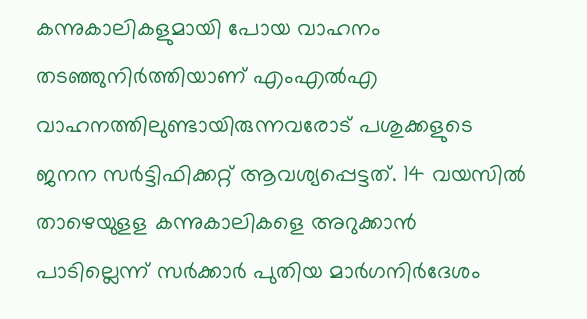കന്നുകാലികളുമായി പോയ വാഹനം തടഞ്ഞുനിര്‍ത്തിയാണ് എംഎല്‍എ വാഹനത്തിലുണ്ടായിരുന്നവരോട് പശുക്കളുടെ ജനന സര്‍ട്ടിഫിക്കറ്റ് ആവശ്യപ്പെട്ടത്. 14 വയസില്‍ താഴെയുളള കന്നുകാലികളെ അറുക്കാന്‍ പാടില്ലെന്ന് സര്‍ക്കാര്‍ പുതിയ മാര്‍ഗനിര്‍ദേശം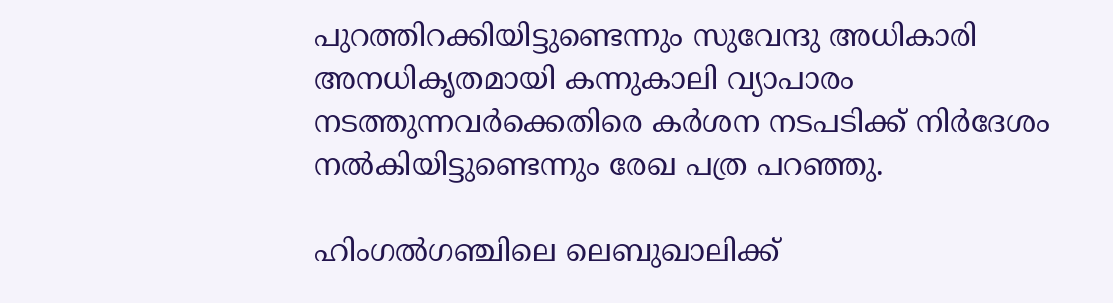പുറത്തിറക്കിയിട്ടുണ്ടെന്നും സുവേന്ദു അധികാരി അനധികൃതമായി കന്നുകാലി വ്യാപാരം നടത്തുന്നവര്‍ക്കെതിരെ കര്‍ശന നടപടിക്ക് നിര്‍ദേശം നല്‍കിയിട്ടുണ്ടെന്നും രേഖ പത്ര പറഞ്ഞു.

ഹിംഗല്‍ഗഞ്ചിലെ ലെബുഖാലിക്ക്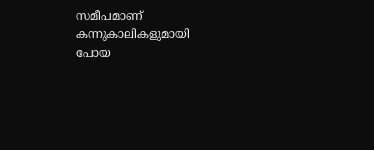സമീപമാണ് കന്നുകാലികളുമായി പോയ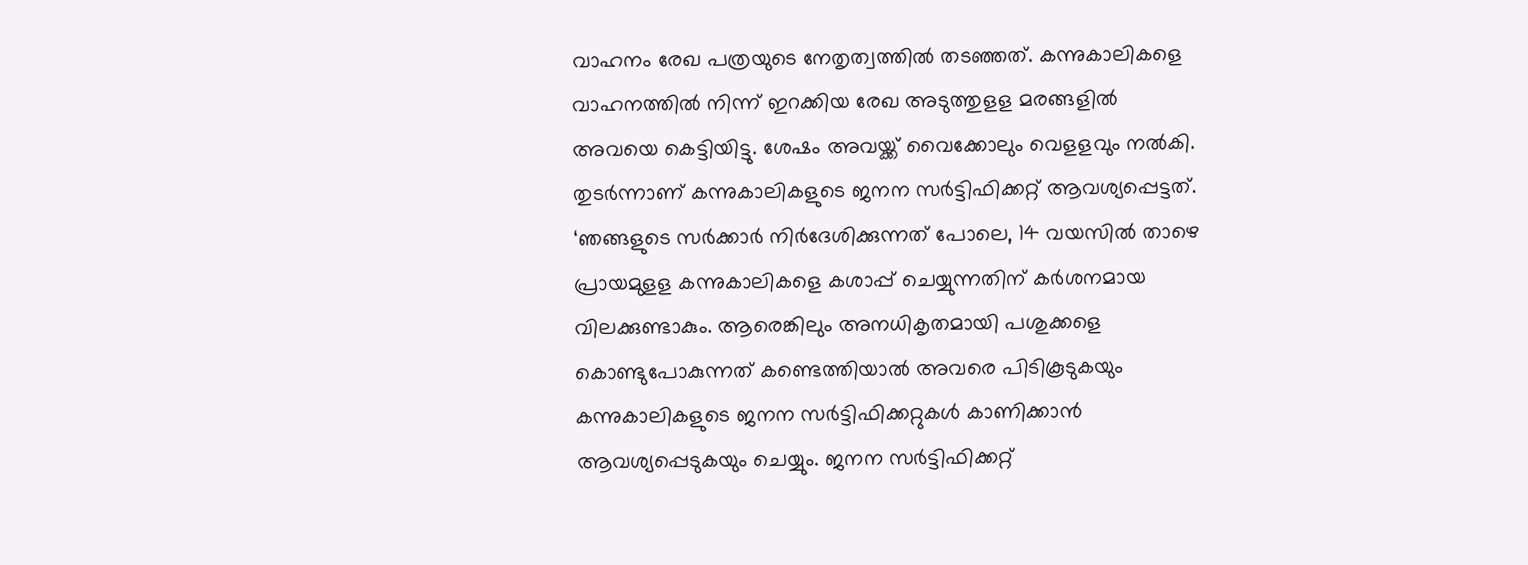വാഹനം രേഖ പത്രയുടെ നേതൃത്വത്തില്‍ തടഞ്ഞത്. കന്നുകാലികളെ വാഹനത്തില്‍ നിന്ന് ഇറക്കിയ രേഖ അടുത്തുളള മരങ്ങളില്‍ അവയെ കെട്ടിയിട്ടു. ശേഷം അവയ്ക്ക് വൈക്കോലും വെളളവും നല്‍കി. തുടര്‍ന്നാണ് കന്നുകാലികളുടെ ജനന സര്‍ട്ടിഫിക്കറ്റ് ആവശ്യപ്പെട്ടത്. ‘ഞങ്ങളുടെ സര്‍ക്കാര്‍ നിര്‍ദേശിക്കുന്നത് പോലെ, 14 വയസില്‍ താഴെ പ്രായമുളള കന്നുകാലികളെ കശാപ്പ് ചെയ്യുന്നതിന് കര്‍ശനമായ വിലക്കുണ്ടാകും. ആരെങ്കിലും അനധികൃതമായി പശുക്കളെ കൊണ്ടുപോകുന്നത് കണ്ടെത്തിയാല്‍ അവരെ പിടികൂടുകയും കന്നുകാലികളുടെ ജനന സര്‍ട്ടിഫിക്കറ്റുകള്‍ കാണിക്കാന്‍ ആവശ്യപ്പെടുകയും ചെയ്യും. ജനന സര്‍ട്ടിഫിക്കറ്റ്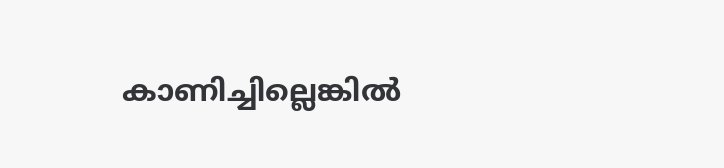കാണിച്ചില്ലെങ്കില്‍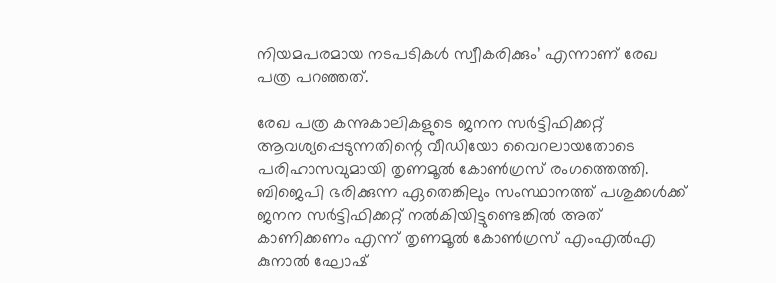നിയമപരമായ നടപടികള്‍ സ്വീകരിക്കും’ എന്നാണ് രേഖ പത്ര പറഞ്ഞത്.

രേഖ പത്ര കന്നുകാലികളുടെ ജനന സര്‍ട്ടിഫിക്കറ്റ് ആവശ്യപ്പെടുന്നതിന്റെ വീഡിയോ വൈറലായതോടെ പരിഹാസവുമായി തൃണമൂല്‍ കോണ്‍ഗ്രസ് രംഗത്തെത്തി. ബിജെപി ഭരിക്കുന്ന ഏതെങ്കിലും സംസ്ഥാനത്ത് പശുക്കള്‍ക്ക് ജനന സര്‍ട്ടിഫിക്കറ്റ് നല്‍കിയിട്ടുണ്ടെങ്കില്‍ അത് കാണിക്കണം എന്ന് തൃണമൂല്‍ കോണ്‍ഗ്രസ് എംഎല്‍എ കുനാല്‍ ഘോഷ്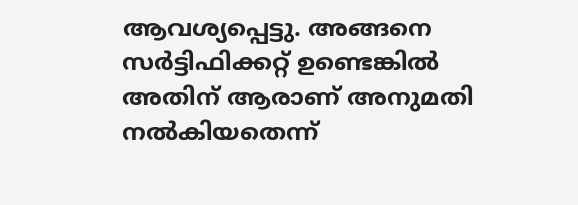ആവശ്യപ്പെട്ടു. അങ്ങനെ സര്‍ട്ടിഫിക്കറ്റ് ഉണ്ടെങ്കില്‍ അതിന് ആരാണ് അനുമതി നല്‍കിയതെന്ന്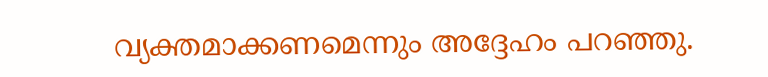വ്യക്തമാക്കണമെന്നും അദ്ദേഹം പറഞ്ഞു.